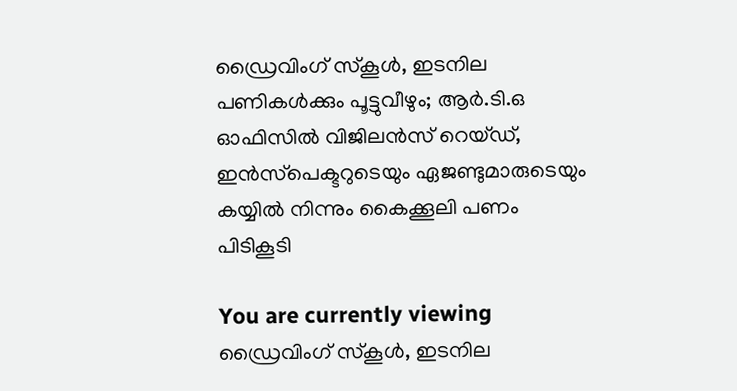ഡ്രൈവിംഗ് സ്‌കൂൾ, ഇടനില പണികൾക്കും പൂട്ടുവീഴും; ആർ.ടി.ഒ ഓഫിസിൽ വിജിലൻസ് റെയ്‌ഡ്‌, ഇൻസ്‌പെക്ടറുടെയും ഏജണ്ടുമാരുടെയും കയ്യിൽ നിന്നും കൈക്കൂലി പണം പിടികൂടി

You are currently viewing ഡ്രൈവിംഗ് സ്‌കൂൾ, ഇടനില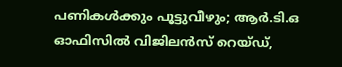പണികൾക്കും പൂട്ടുവീഴും; ആർ.ടി.ഒ ഓഫിസിൽ വിജിലൻസ് റെയ്‌ഡ്‌,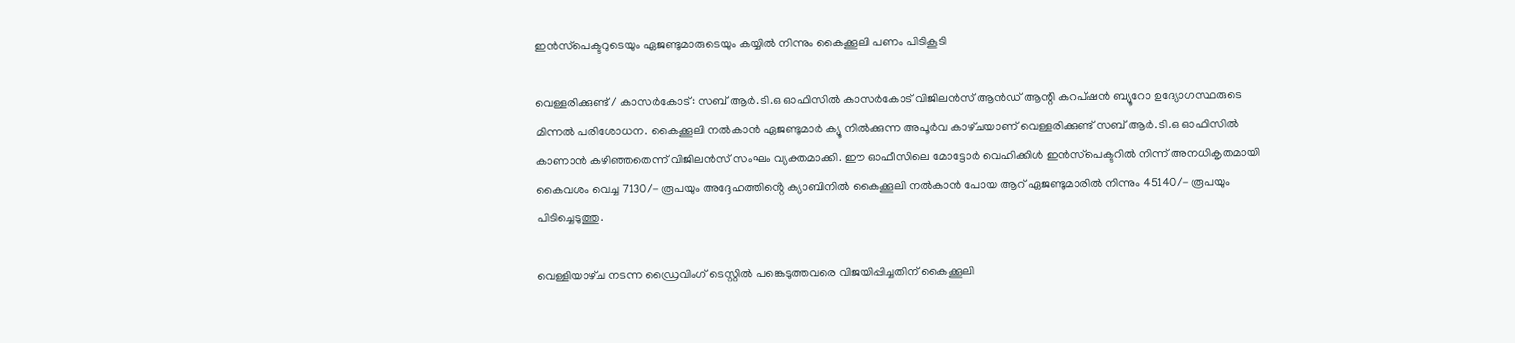ഇൻസ്‌പെക്ടറുടെയും ഏജണ്ടുമാരുടെയും കയ്യിൽ നിന്നും കൈക്കൂലി പണം പിടികൂടി

വെള്ളരിക്കുണ്ട് / കാസർകോട്: സബ് ആർ.ടി.ഒ ഓഫിസിൽ കാസർകോട് വിജിലൻസ് ആൻഡ് ആന്റി കറപ്ഷൻ ബ്യൂറോ ഉദ്യോഗസ്ഥരുടെ മിന്നൽ പരിശോധന. കൈക്കൂലി നൽകാൻ ഏജണ്ടുമാർ ക്യൂ നിൽക്കുന്ന അപൂർവ കാഴ്‌ചയാണ് വെള്ളരിക്കുണ്ട് സബ് ആർ.ടി.ഒ ഓഫിസിൽ കാണാൻ കഴിഞ്ഞതെന്ന് വിജിലൻസ് സംഘം വ്യക്തമാക്കി. ഈ ഓഫീസിലെ മോട്ടോർ വെഹിക്കിൾ ഇൻസ്‌പെക്ടറിൽ നിന്ന് അനധികൃതമായി കൈവശം വെച്ച 7130/- രൂപയും അദ്ദേഹത്തിൻ്റെ ക്യാബിനിൽ കൈക്കൂലി നൽകാൻ പോയ ആറ് ഏജണ്ടുമാരിൽ നിന്നും 45140/- രൂപയും പിടിച്ചെടുത്തു.

വെള്ളിയാഴ്‌ച നടന്ന ഡ്രൈവിംഗ് ടെസ്റ്റിൽ പങ്കെടുത്തവരെ വിജയിപ്പിച്ചതിന് കൈക്കൂലി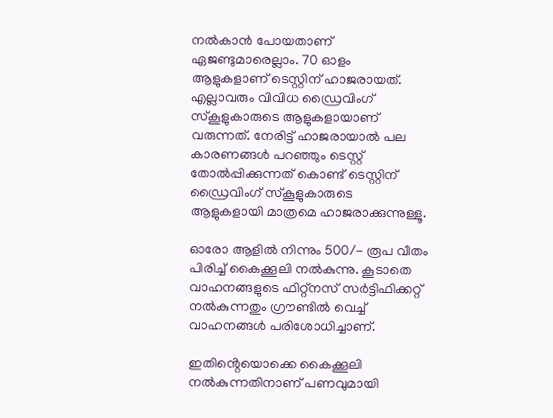നൽകാൻ പോയതാണ് ഏജണ്ടുമാരെല്ലാം. 70 ഓളം ആളുകളാണ് ടെസ്റ്റിന് ഹാജരായത്. എല്ലാവരും വിവിധ ഡ്രൈവിംഗ് സ്‌കൂളുകാരുടെ ആളുകളായാണ് വരുന്നത്. നേരിട്ട് ഹാജരായാൽ പല കാരണങ്ങൾ പറഞ്ഞും ടെസ്റ്റ് തോൽപ്പിക്കുന്നത് കൊണ്ട് ടെസ്റ്റിന് ഡ്രൈവിംഗ് സ്‌കൂളുകാരുടെ ആളുകളായി മാത്രമെ ഹാജരാക്കുന്നുള്ളൂ.

ഓരോ ആളിൽ നിന്നും 500/- രൂപ വീതം പിരിച്ച് കൈക്കൂലി നൽകുന്നു. കൂടാതെ വാഹനങ്ങളുടെ ഫിറ്റ്നസ് സർട്ടിഫിക്കറ്റ് നൽകുന്നതും ഗ്രൗണ്ടിൽ വെച്ച് വാഹനങ്ങൾ പരിശോധിച്ചാണ്.

ഇതിൻ്റെയൊക്കെ കൈക്കൂലി നൽകുന്നതിനാണ് പണവുമായി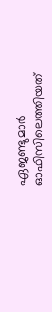ഏജണ്ടുമാർ ഓഫിസിലെത്തിയത്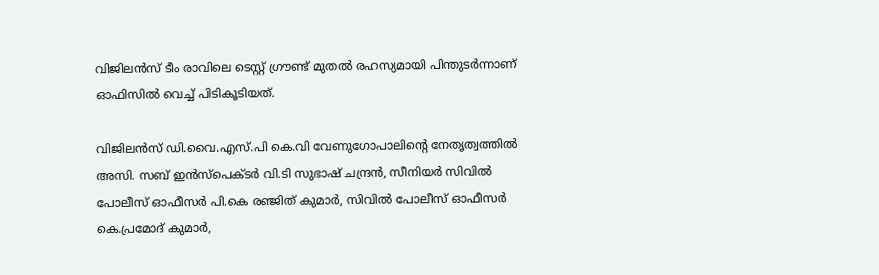വിജിലൻസ് ടീം രാവിലെ ടെസ്റ്റ് ഗ്രൗണ്ട് മുതൽ രഹസ്യമായി പിന്തുടർന്നാണ് ഓഫിസിൽ വെച്ച് പിടികൂടിയത്.

വിജിലൻസ് ഡി.വൈ.എസ്.പി കെ.വി വേണുഗോപാലിൻ്റെ നേതൃത്വത്തിൽ അസി. സബ് ഇൻസ്പെക്ടർ വി.ടി സുഭാഷ് ചന്ദ്രൻ, സീനിയർ സിവിൽ പോലീസ് ഓഫീസർ പി.കെ രഞ്ജിത് കുമാർ, സിവിൽ പോലീസ് ഓഫീസർ കെ.പ്രമോദ് കുമാർ,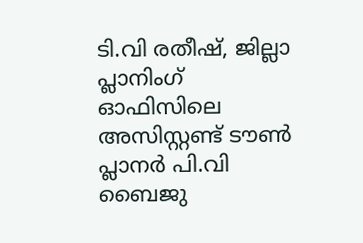ടി.വി രതീഷ്, ജില്ലാ പ്ലാനിംഗ് ഓഫിസിലെ അസിസ്റ്റണ്ട് ടൗൺ പ്ലാനർ പി.വി ബൈജു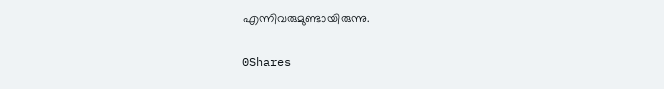എന്നിവരുമുണ്ടായിരുന്നു.

0Shares